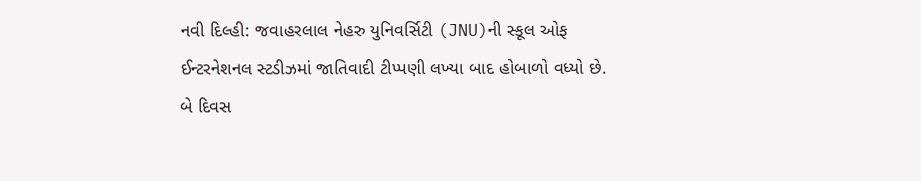નવી દિલ્હી: જવાહરલાલ નેહરુ યુનિવર્સિટી (JNU)ની સ્કૂલ ઓફ ઈન્ટરનેશનલ સ્ટડીઝમાં જાતિવાદી ટીપ્પણી લખ્યા બાદ હોબાળો વધ્યો છે. બે દિવસ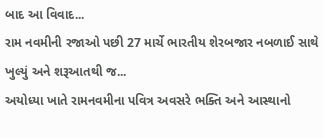બાદ આ વિવાદ...
રામ નવમીની રજાઓ પછી 27 માર્ચે ભારતીય શેરબજાર નબળાઈ સાથે ખુલ્યું અને શરૂઆતથી જ...
અયોધ્યા ખાતે રામનવમીના પવિત્ર અવસરે ભક્તિ અને આસ્થાનો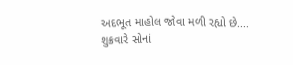અદભૂત માહોલ જોવા મળી રહ્યો છે....
શુક્રવારે સોનાં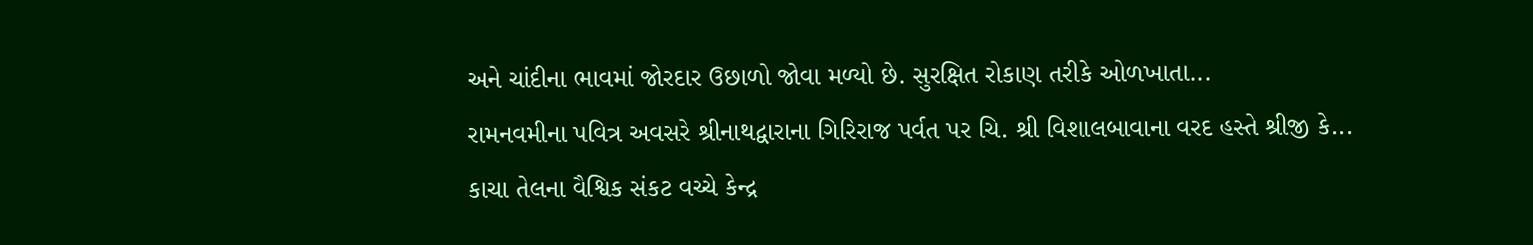અને ચાંદીના ભાવમાં જોરદાર ઉછાળો જોવા મળ્યો છે. સુરક્ષિત રોકાણ તરીકે ઓળખાતા...
રામનવમીના પવિત્ર અવસરે શ્રીનાથદ્વારાના ગિરિરાજ પર્વત પર ચિ. શ્રી વિશાલબાવાના વરદ હસ્તે શ્રીજી કે...
કાચા તેલના વૈશ્વિક સંકટ વચ્ચે કેન્દ્ર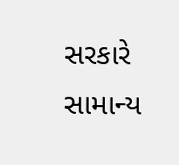સરકારે સામાન્ય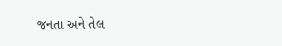જનતા અને તેલ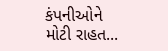કંપનીઓને મોટી રાહત...